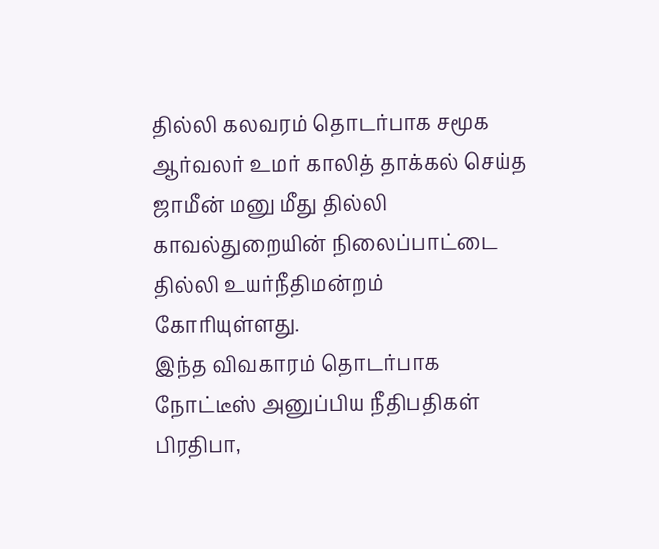தில்லி கலவரம் தொடர்பாக சமூக ஆர்வலர் உமர் காலித் தாக்கல் செய்த ஜாமீன் மனு மீது தில்லி காவல்துறையின் நிலைப்பாட்டை தில்லி உயர்நீதிமன்றம் கோரியுள்ளது.
இந்த விவகாரம் தொடர்பாக நோட்டீஸ் அனுப்பிய நீதிபதிகள் பிரதிபா,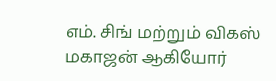எம். சிங் மற்றும் விகஸ் மகாஜன் ஆகியோர்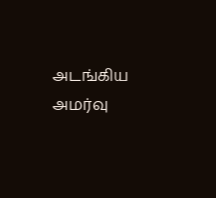அடங்கிய அமர்வு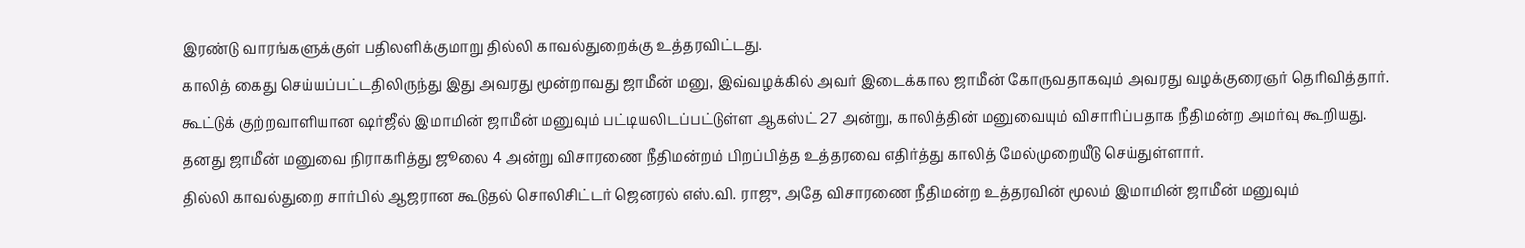இரண்டு வாரங்களுக்குள் பதிலளிக்குமாறு தில்லி காவல்துறைக்கு உத்தரவிட்டது.
காலித் கைது செய்யப்பட்டதிலிருந்து இது அவரது மூன்றாவது ஜாமீன் மனு, இவ்வழக்கில் அவர் இடைக்கால ஜாமீன் கோருவதாகவும் அவரது வழக்குரைஞர் தெரிவித்தார்.
கூட்டுக் குற்றவாளியான ஷர்ஜீல் இமாமின் ஜாமீன் மனுவும் பட்டியலிடப்பட்டுள்ள ஆகஸ்ட் 27 அன்று, காலித்தின் மனுவையும் விசாரிப்பதாக நீதிமன்ற அமர்வு கூறியது.
தனது ஜாமீன் மனுவை நிராகரித்து ஜூலை 4 அன்று விசாரணை நீதிமன்றம் பிறப்பித்த உத்தரவை எதிர்த்து காலித் மேல்முறையீடு செய்துள்ளார்.
தில்லி காவல்துறை சார்பில் ஆஜரான கூடுதல் சொலிசிட்டர் ஜெனரல் எஸ்.வி. ராஜு, அதே விசாரணை நீதிமன்ற உத்தரவின் மூலம் இமாமின் ஜாமீன் மனுவும்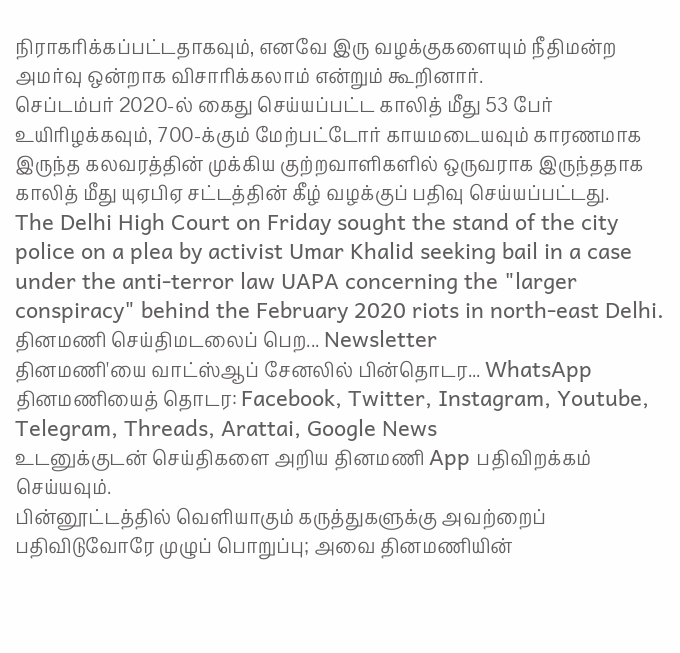நிராகரிக்கப்பட்டதாகவும், எனவே இரு வழக்குகளையும் நீதிமன்ற அமர்வு ஒன்றாக விசாரிக்கலாம் என்றும் கூறினார்.
செப்டம்பர் 2020-ல் கைது செய்யப்பட்ட காலித் மீது 53 பேர் உயிரிழக்கவும், 700-க்கும் மேற்பட்டோர் காயமடையவும் காரணமாக இருந்த கலவரத்தின் முக்கிய குற்றவாளிகளில் ஒருவராக இருந்ததாக காலித் மீது யுஏபிஏ சட்டத்தின் கீழ் வழக்குப் பதிவு செய்யப்பட்டது.
The Delhi High Court on Friday sought the stand of the city police on a plea by activist Umar Khalid seeking bail in a case under the anti-terror law UAPA concerning the "larger conspiracy" behind the February 2020 riots in north-east Delhi.
தினமணி செய்திமடலைப் பெற... Newsletter
தினமணி'யை வாட்ஸ்ஆப் சேனலில் பின்தொடர... WhatsApp
தினமணியைத் தொடர: Facebook, Twitter, Instagram, Youtube, Telegram, Threads, Arattai, Google News
உடனுக்குடன் செய்திகளை அறிய தினமணி App பதிவிறக்கம் செய்யவும்.
பின்னூட்டத்தில் வெளியாகும் கருத்துகளுக்கு அவற்றைப் பதிவிடுவோரே முழுப் பொறுப்பு; அவை தினமணியின்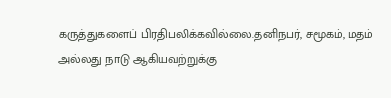கருத்துகளைப் பிரதிபலிக்கவில்லை.தனிநபர், சமூகம், மதம் அல்லது நாடு ஆகியவற்றுக்கு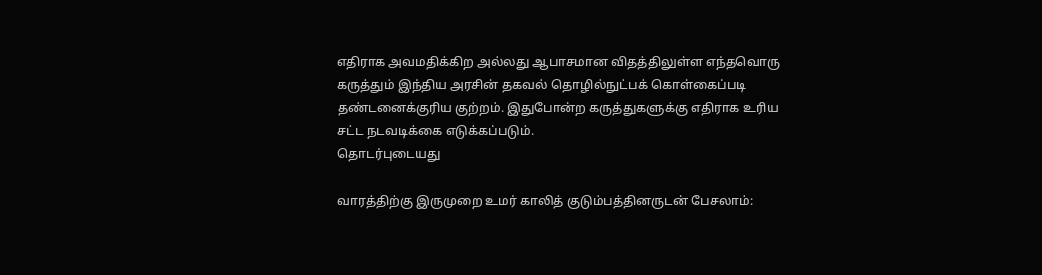எதிராக அவமதிக்கிற அல்லது ஆபாசமான விதத்திலுள்ள எந்தவொரு கருத்தும் இந்திய அரசின் தகவல் தொழில்நுட்பக் கொள்கைப்படி தண்டனைக்குரிய குற்றம். இதுபோன்ற கருத்துகளுக்கு எதிராக உரிய சட்ட நடவடிக்கை எடுக்கப்படும்.
தொடர்புடையது

வாரத்திற்கு இருமுறை உமர் காலித் குடும்பத்தினருடன் பேசலாம்: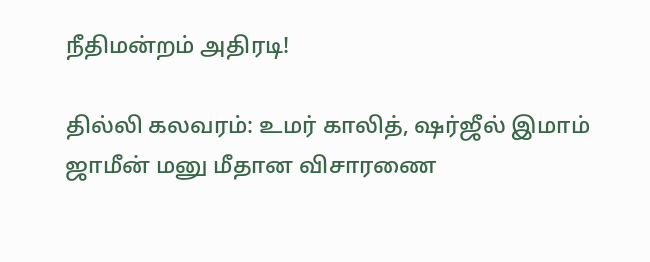நீதிமன்றம் அதிரடி!

தில்லி கலவரம்: உமர் காலித், ஷர்ஜீல் இமாம் ஜாமீன் மனு மீதான விசாரணை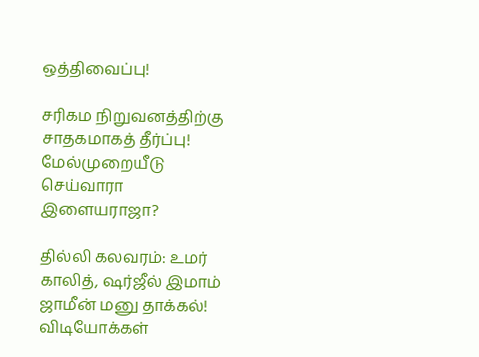ஒத்திவைப்பு!

சரிகம நிறுவனத்திற்கு சாதகமாகத் தீர்ப்பு! மேல்முறையீடு செய்வாரா இளையராஜா?

தில்லி கலவரம்: உமர் காலித், ஷர்ஜீல் இமாம் ஜாமீன் மனு தாக்கல்!
விடியோக்கள்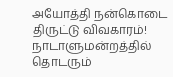அயோத்தி நன்கொடை திருட்டு விவகாரம்! நாடாளுமன்றத்தில் தொடரும்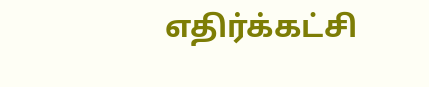எதிர்க்கட்சி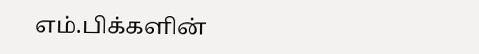எம்.பிக்களின்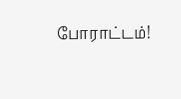போராட்டம்!